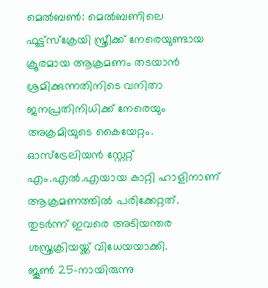മെൽബൺ: മെൽബണിലെ ഫൂട്ട്സ്ക്രേയി സ്ത്രീക്ക് നേരെയുണ്ടായ ക്രൂരമായ ആക്രമണം തടയാൻ ശ്രമിക്കുന്നതിനിടെ വനിതാ ജനപ്രതിനിധിക്ക് നേരെയും അക്രമിയുടെ കൈയേറ്റം. ഓസ്ട്രേലിയൻ സ്റ്റേറ്റ് എം.എൽ.എയായ കാറ്റി ഹാളിനാണ് ആക്രമണത്തിൽ പരിക്കേറ്റത്. തുടർന്ന് ഇവരെ അടിയന്തര ശസ്ത്രക്രിയയ്ക്ക് വിധേയയാക്കി.
ജൂൺ 25-നായിരുന്നു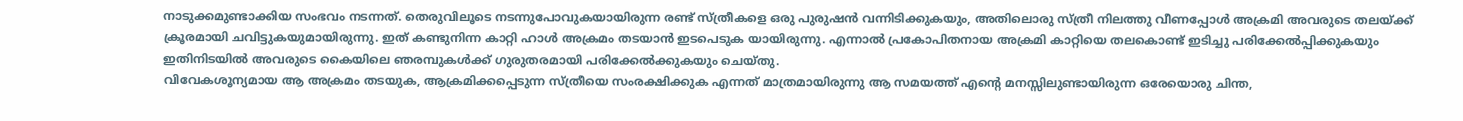നാടുക്കമുണ്ടാക്കിയ സംഭവം നടന്നത്. തെരുവിലൂടെ നടന്നുപോവുകയായിരുന്ന രണ്ട് സ്ത്രീകളെ ഒരു പുരുഷൻ വന്നിടിക്കുകയും, അതിലൊരു സ്ത്രീ നിലത്തു വീണപ്പോൾ അക്രമി അവരുടെ തലയ്ക്ക് ക്രൂരമായി ചവിട്ടുകയുമായിരുന്നു. ഇത് കണ്ടുനിന്ന കാറ്റി ഹാൾ അക്രമം തടയാൻ ഇടപെടുക യായിരുന്നു. എന്നാൽ പ്രകോപിതനായ അക്രമി കാറ്റിയെ തലകൊണ്ട് ഇടിച്ചു പരിക്കേൽപ്പിക്കുകയും ഇതിനിടയിൽ അവരുടെ കൈയിലെ ഞരമ്പുകൾക്ക് ഗുരുതരമായി പരിക്കേൽക്കുകയും ചെയ്തു.
വിവേകശൂന്യമായ ആ അക്രമം തടയുക, ആക്രമിക്കപ്പെടുന്ന സ്ത്രീയെ സംരക്ഷിക്കുക എന്നത് മാത്രമായിരുന്നു ആ സമയത്ത് എന്റെ മനസ്സിലുണ്ടായിരുന്ന ഒരേയൊരു ചിന്ത,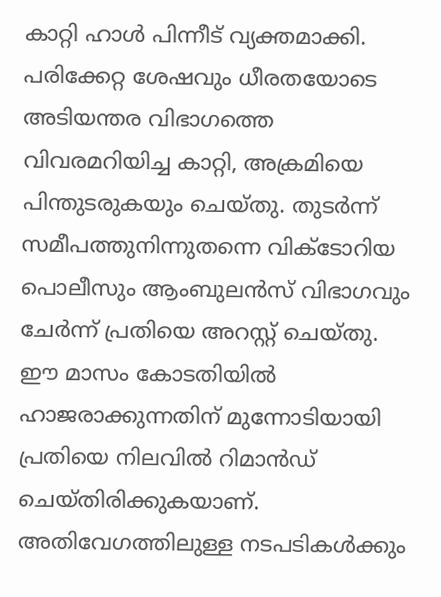കാറ്റി ഹാൾ പിന്നീട് വ്യക്തമാക്കി. പരിക്കേറ്റ ശേഷവും ധീരതയോടെ അടിയന്തര വിഭാഗത്തെ വിവരമറിയിച്ച കാറ്റി, അക്രമിയെ പിന്തുടരുകയും ചെയ്തു. തുടർന്ന് സമീപത്തുനിന്നുതന്നെ വിക്ടോറിയ പൊലീസും ആംബുലൻസ് വിഭാഗവും ചേർന്ന് പ്രതിയെ അറസ്റ്റ് ചെയ്തു. ഈ മാസം കോടതിയിൽ ഹാജരാക്കുന്നതിന് മുന്നോടിയായി പ്രതിയെ നിലവിൽ റിമാൻഡ് ചെയ്തിരിക്കുകയാണ്. അതിവേഗത്തിലുള്ള നടപടികൾക്കും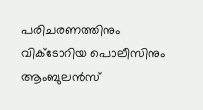പരിചരണത്തിനും വിക്ടോറിയ പൊലീസിനും ആംബുലൻസ്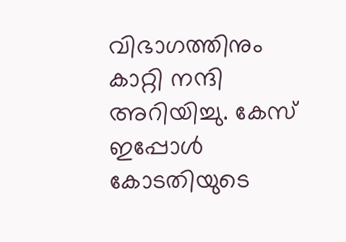വിഭാഗത്തിനും കാറ്റി നന്ദി അറിയിച്ചു. കേസ് ഇപ്പോൾ കോടതിയുടെ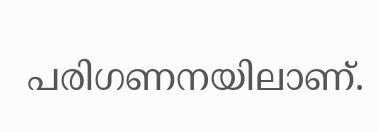പരിഗണനയിലാണ്.